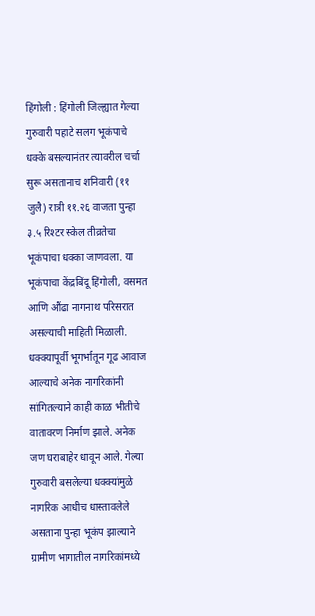हिंगोली : हिंगोली जिल्ह्यात गेल्या गुरुवारी पहाटे सलग भूकंपाचे धक्के बसल्यानंतर त्यावरील चर्चा सुरू असतानाच शनिवारी (११ जुलै) रात्री ११.२६ वाजता पुन्हा ३.५ रिश्टर स्केल तीव्रतेचा भूकंपाचा धक्का जाणवला. या भूकंपाचा केंद्रबिंदू हिंगोली, वसमत आणि औंढा नागनाथ परिसरात असल्याची माहिती मिळाली.
धक्क्यापूर्वी भूगर्भातून गूढ आवाज आल्याचे अनेक नागरिकांनी सांगितल्याने काही काळ भीतीचे वातावरण निर्माण झाले. अनेक जण घराबाहेर धावून आले. गेल्या गुरुवारी बसलेल्या धक्क्यांमुळे नागरिक आधीच धास्तावलेले असताना पुन्हा भूकंप झाल्याने ग्रामीण भागातील नागरिकांमध्ये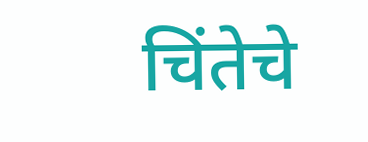चिंतेचे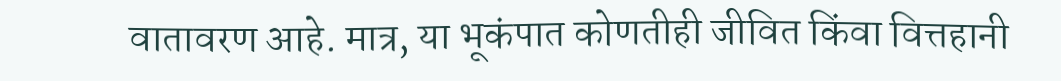वातावरण आहे. मात्र, या भूकंपात कोणतीही जीवित किंवा वित्तहानी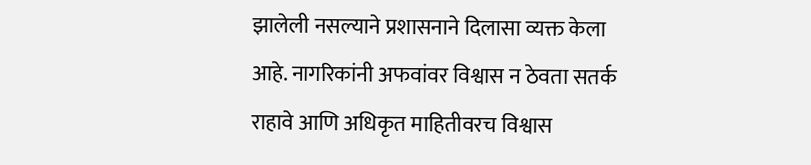झालेली नसल्याने प्रशासनाने दिलासा व्यक्त केला आहे. नागरिकांनी अफवांवर विश्वास न ठेवता सतर्क राहावे आणि अधिकृत माहितीवरच विश्वास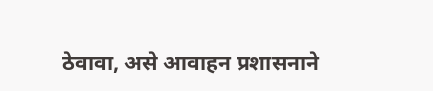ठेवावा, असे आवाहन प्रशासनाने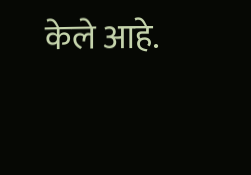केले आहे.